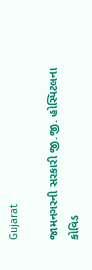Gujarat

જામનગરની સરકારી જી.જી. હોસ્પિટલના કોવિડ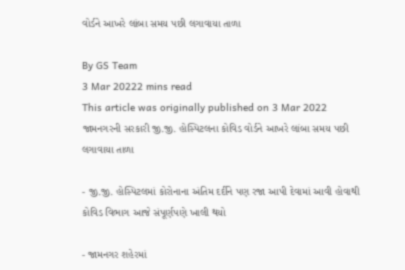વોર્ડને આખરે લાંબા સમય પછી લગાવાયા તાળા

By GS Team
3 Mar 20222 mins read
This article was originally published on 3 Mar 2022
જામનગરની સરકારી જી.જી. હોસ્પિટલના કોવિડ વોર્ડને આખરે લાંબા સમય પછી લગાવાયા તાળા

- જી.જી. હોસ્પિટલમાં કોરોનાના અંતિમ દર્દીને પણ રજા આપી દેવામાં આવી હોવાથી કોવિડ વિભાગ આજે સંપૂર્ણપણે ખાલી થયો

- જામનગર શહેરમાં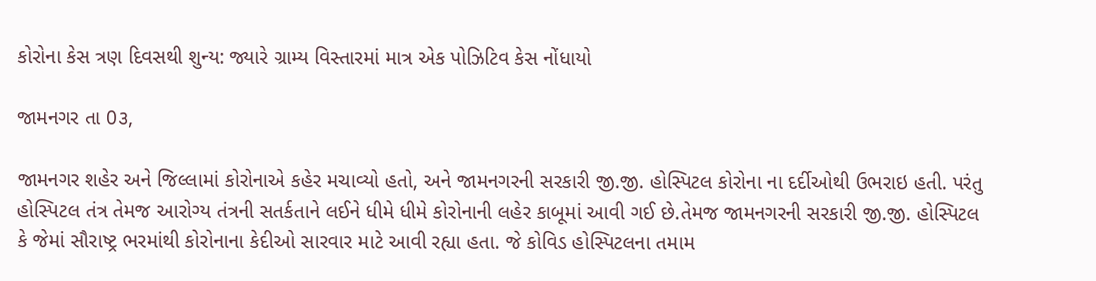કોરોના કેસ ત્રણ દિવસથી શુન્ય: જ્યારે ગ્રામ્ય વિસ્તારમાં માત્ર એક પોઝિટિવ કેસ નોંધાયો

જામનગર તા 0૩,

જામનગર શહેર અને જિલ્લામાં કોરોનાએ કહેર મચાવ્યો હતો, અને જામનગરની સરકારી જી.જી. હોસ્પિટલ કોરોના ના દર્દીઓથી ઉભરાઇ હતી. પરંતુ હોસ્પિટલ તંત્ર તેમજ આરોગ્ય તંત્રની સતર્કતાને લઈને ધીમે ધીમે કોરોનાની લહેર કાબૂમાં આવી ગઈ છે.તેમજ જામનગરની સરકારી જી.જી. હોસ્પિટલ કે જેમાં સૌરાષ્ટ્ર ભરમાંથી કોરોનાના કેદીઓ સારવાર માટે આવી રહ્યા હતા. જે કોવિડ હોસ્પિટલના તમામ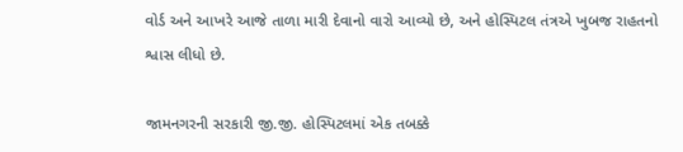વોર્ડ અને આખરે આજે તાળા મારી દેવાનો વારો આવ્યો છે, અને હોસ્પિટલ તંત્રએ ખુબજ રાહતનો શ્વાસ લીધો છે.

જામનગરની સરકારી જી.જી. હોસ્પિટલમાં એક તબક્કે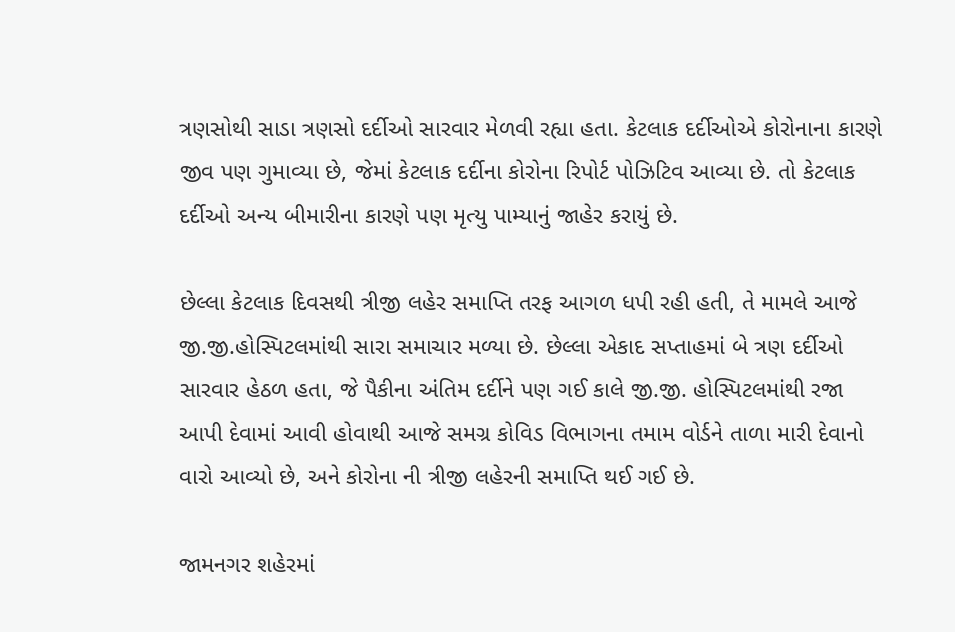ત્રણસોથી સાડા ત્રણસો દર્દીઓ સારવાર મેળવી રહ્યા હતા. કેટલાક દર્દીઓએ કોરોનાના કારણે જીવ પણ ગુમાવ્યા છે, જેમાં કેટલાક દર્દીના કોરોના રિપોર્ટ પોઝિટિવ આવ્યા છે. તો કેટલાક દર્દીઓ અન્ય બીમારીના કારણે પણ મૃત્યુ પામ્યાનું જાહેર કરાયું છે.

છેલ્લા કેટલાક દિવસથી ત્રીજી લહેર સમાપ્તિ તરફ આગળ ધપી રહી હતી, તે મામલે આજે જી.જી.હોસ્પિટલમાંથી સારા સમાચાર મળ્યા છે. છેલ્લા એકાદ સપ્તાહમાં બે ત્રણ દર્દીઓ સારવાર હેઠળ હતા, જે પૈકીના અંતિમ દર્દીને પણ ગઈ કાલે જી.જી. હોસ્પિટલમાંથી રજા આપી દેવામાં આવી હોવાથી આજે સમગ્ર કોવિડ વિભાગના તમામ વોર્ડને તાળા મારી દેવાનો વારો આવ્યો છે, અને કોરોના ની ત્રીજી લહેરની સમાપ્તિ થઈ ગઈ છે.

જામનગર શહેરમાં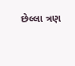છેલ્લા ત્રણ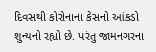દિવસથી કોરોનાના કેસનો આંકડો શુન્યનો રહ્યો છે. પરંતુ જામનગરના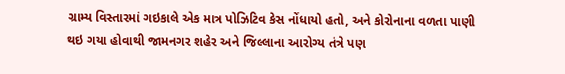ગ્રામ્ય વિસ્તારમાં ગઇકાલે એક માત્ર પોઝિટિવ કેસ નોંધાયો હતો, અને કોરોનાના વળતા પાણી થઇ ગયા હોવાથી જામનગર શહેર અને જિલ્લાના આરોગ્ય તંત્રે પણ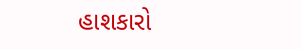હાશકારો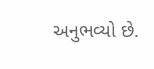અનુભવ્યો છે.